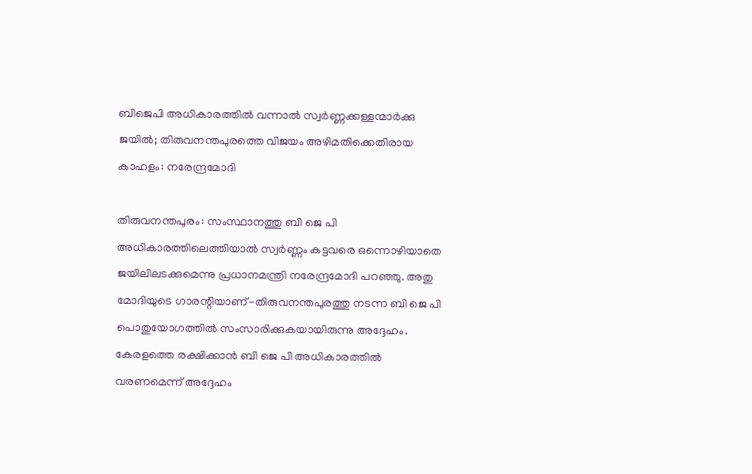ബിജെപി അധികാരത്തില്‍ വന്നാല്‍ സ്വര്‍ണ്ണക്കള്ളന്മാര്‍ക്കു ജയില്‍; തിരുവനന്തപുരത്തെ വിജയം അഴിമതിക്കെതിരായ കാഹളം: നരേന്ദ്രമോദി

തിരുവനന്തപുരം: സംസ്ഥാനത്തു ബി ജെ പി അധികാരത്തിലെത്തിയാല്‍ സ്വര്‍ണ്ണം കട്ടവരെ ഒന്നൊഴിയാതെ ജയിലിലടക്കുമെന്നു പ്രധാനമന്ത്രി നരേന്ദ്രമോദി പറഞ്ഞു. അതു മോദിയുടെ ഗാരന്റിയാണ്-തിരുവനന്തപുരത്തു നടന്ന ബി ജെ പി പൊതുയോഗത്തില്‍ സംസാരിക്കുകയായിരുന്നു അദ്ദേഹം.
കേരളത്തെ രക്ഷിക്കാന്‍ ബി ജെ പി അധികാരത്തില്‍ വരണമെന്ന് അദ്ദേഹം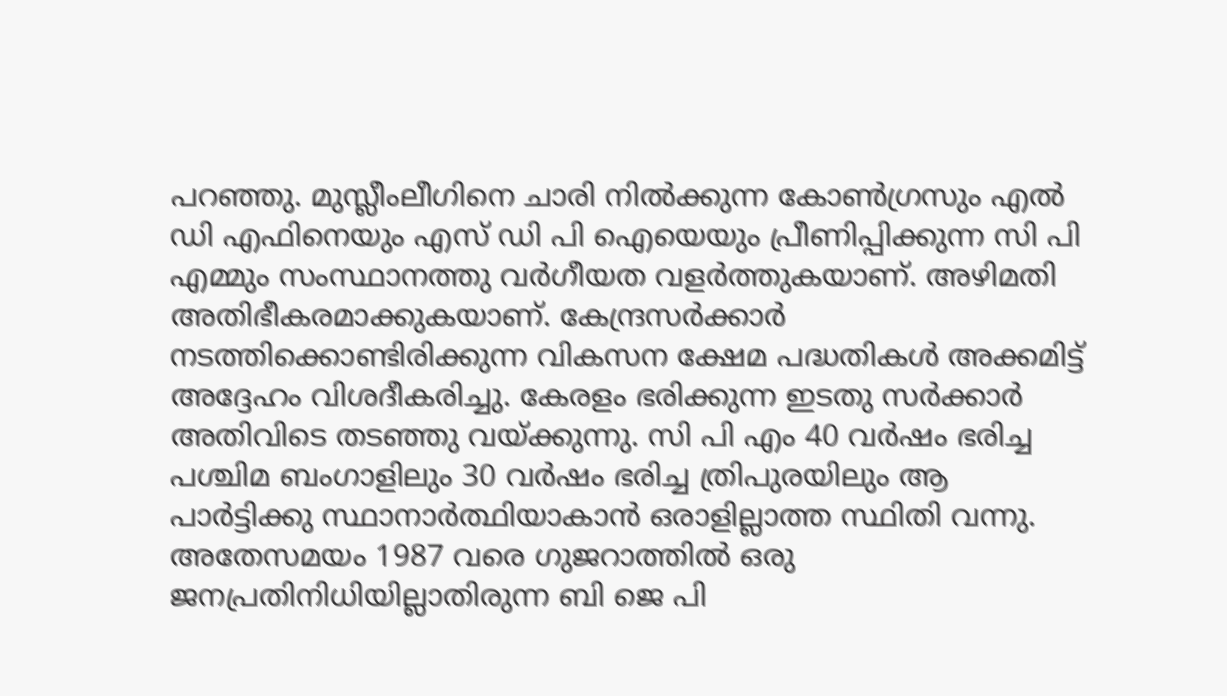പറഞ്ഞു. മുസ്ലീംലീഗിനെ ചാരി നില്‍ക്കുന്ന കോണ്‍ഗ്രസും എല്‍ ഡി എഫിനെയും എസ് ഡി പി ഐയെയും പ്രീണിപ്പിക്കുന്ന സി പി എമ്മും സംസ്ഥാനത്തു വര്‍ഗീയത വളര്‍ത്തുകയാണ്. അഴിമതി അതിഭീകരമാക്കുകയാണ്. കേന്ദ്രസര്‍ക്കാര്‍ നടത്തിക്കൊണ്ടിരിക്കുന്ന വികസന ക്ഷേമ പദ്ധതികള്‍ അക്കമിട്ട് അദ്ദേഹം വിശദീകരിച്ചു. കേരളം ഭരിക്കുന്ന ഇടതു സര്‍ക്കാര്‍ അതിവിടെ തടഞ്ഞു വയ്ക്കുന്നു. സി പി എം 40 വര്‍ഷം ഭരിച്ച പശ്ചിമ ബംഗാളിലും 30 വര്‍ഷം ഭരിച്ച ത്രിപുരയിലും ആ പാര്‍ട്ടിക്കു സ്ഥാനാര്‍ത്ഥിയാകാന്‍ ഒരാളില്ലാത്ത സ്ഥിതി വന്നു. അതേസമയം 1987 വരെ ഗുജറാത്തില്‍ ഒരു ജനപ്രതിനിധിയില്ലാതിരുന്ന ബി ജെ പി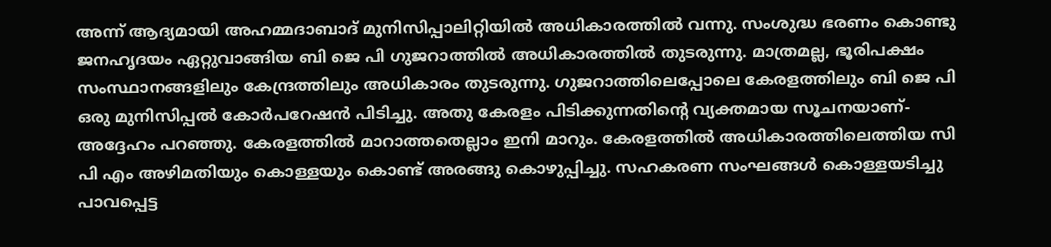അന്ന് ആദ്യമായി അഹമ്മദാബാദ് മുനിസിപ്പാലിറ്റിയില്‍ അധികാരത്തില്‍ വന്നു. സംശുദ്ധ ഭരണം കൊണ്ടു ജനഹൃദയം ഏറ്റുവാങ്ങിയ ബി ജെ പി ഗുജറാത്തില്‍ അധികാരത്തില്‍ തുടരുന്നു. മാത്രമല്ല, ഭൂരിപക്ഷം സംസ്ഥാനങ്ങളിലും കേന്ദ്രത്തിലും അധികാരം തുടരുന്നു. ഗുജറാത്തിലെപ്പോലെ കേരളത്തിലും ബി ജെ പി ഒരു മുനിസിപ്പല്‍ കോര്‍പറേഷന്‍ പിടിച്ചു. അതു കേരളം പിടിക്കുന്നതിന്റെ വ്യക്തമായ സൂചനയാണ്- അദ്ദേഹം പറഞ്ഞു. കേരളത്തില്‍ മാറാത്തതെല്ലാം ഇനി മാറും. കേരളത്തില്‍ അധികാരത്തിലെത്തിയ സി പി എം അഴിമതിയും കൊള്ളയും കൊണ്ട് അരങ്ങു കൊഴുപ്പിച്ചു. സഹകരണ സംഘങ്ങള്‍ കൊള്ളയടിച്ചു പാവപ്പെട്ട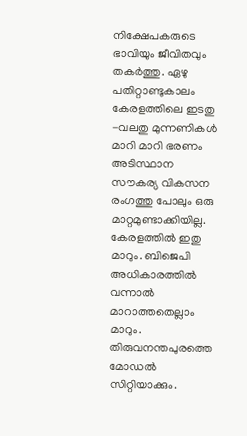നിക്ഷേപകരുടെ ഭാവിയും ജീവിതവും തകര്‍ത്തു. ഏഴു പതിറ്റാണ്ടുകാലം കേരളത്തിലെ ഇടതു -വലതു മുന്നണികള്‍ മാറി മാറി ഭരണം അടിസ്ഥാന സൗകര്യ വികസന രംഗത്തു പോലും ഒരു മാറ്റമുണ്ടാക്കിയില്ല. കേരളത്തില്‍ ഇതു മാറും. ബിജെപി അധികാരത്തില്‍ വന്നാല്‍ മാറാത്തതെല്ലാം മാറും. തിരുവനന്തപുരത്തെ മോഡല്‍ സിറ്റിയാക്കും.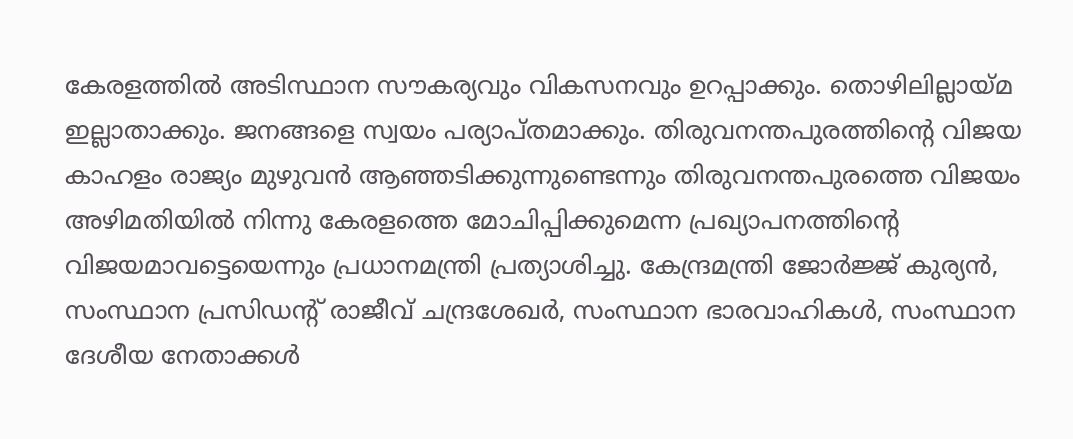കേരളത്തില്‍ അടിസ്ഥാന സൗകര്യവും വികസനവും ഉറപ്പാക്കും. തൊഴിലില്ലായ്മ ഇല്ലാതാക്കും. ജനങ്ങളെ സ്വയം പര്യാപ്തമാക്കും. തിരുവനന്തപുരത്തിന്റെ വിജയ കാഹളം രാജ്യം മുഴുവന്‍ ആഞ്ഞടിക്കുന്നുണ്ടെന്നും തിരുവനന്തപുരത്തെ വിജയം അഴിമതിയില്‍ നിന്നു കേരളത്തെ മോചിപ്പിക്കുമെന്ന പ്രഖ്യാപനത്തിന്റെ വിജയമാവട്ടെയെന്നും പ്രധാനമന്ത്രി പ്രത്യാശിച്ചു. കേന്ദ്രമന്ത്രി ജോര്‍ജ്ജ് കുര്യന്‍, സംസ്ഥാന പ്രസിഡന്റ് രാജീവ് ചന്ദ്രശേഖര്‍, സംസ്ഥാന ഭാരവാഹികള്‍, സംസ്ഥാന ദേശീയ നേതാക്കള്‍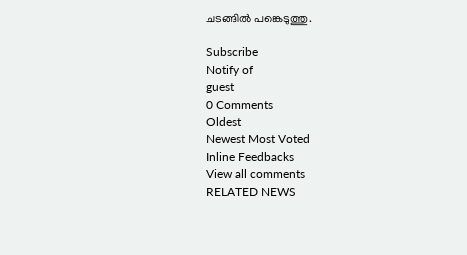ചടങ്ങില്‍ പങ്കെടുത്തു.

Subscribe
Notify of
guest
0 Comments
Oldest
Newest Most Voted
Inline Feedbacks
View all comments
RELATED NEWS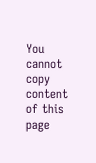You cannot copy content of this page